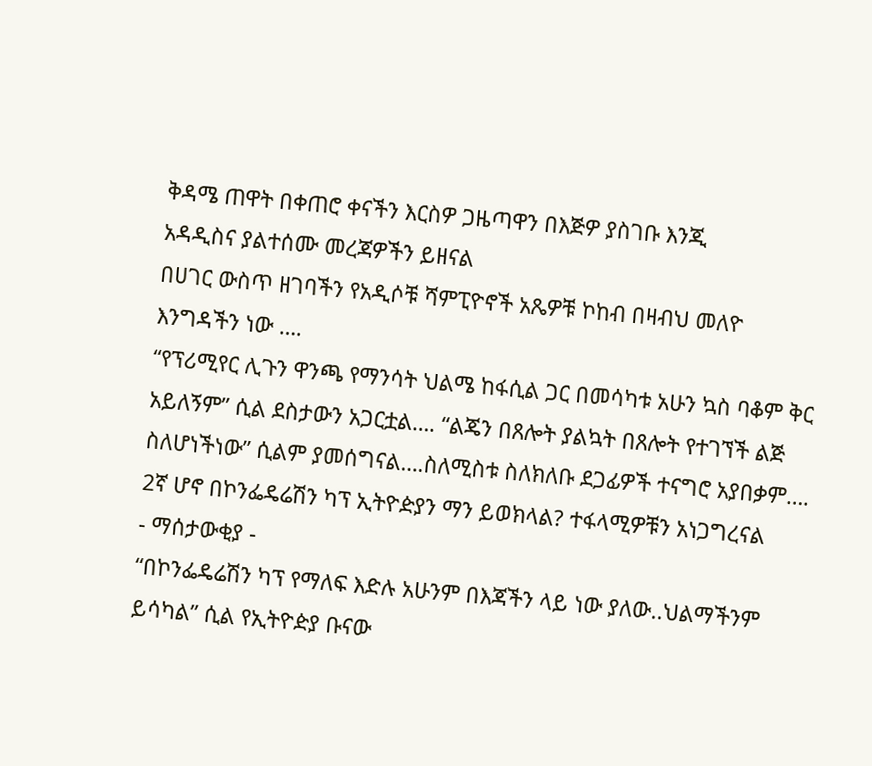ቅዳሜ ጠዋት በቀጠሮ ቀናችን እርስዎ ጋዜጣዋን በእጅዎ ያስገቡ እንጂ
አዳዲስና ያልተሰሙ መረጃዎችን ይዘናል
በሀገር ውስጥ ዘገባችን የአዲሶቹ ሻምፒዮኖች አጼዎቹ ኮከብ በዛብህ መለዮ እንግዳችን ነው ….
“የፕሪሚየር ሊጉን ዋንጫ የማንሳት ህልሜ ከፋሲል ጋር በመሳካቱ አሁን ኳስ ባቆም ቅር አይለኝም” ሲል ደስታውን አጋርቷል…. “ልጄን በጸሎት ያልኳት በጸሎት የተገኘች ልጅ ስለሆነችነው” ሲልም ያመሰግናል….ስለሚስቱ ስለክለቡ ደጋፊዎች ተናግሮ አያበቃም….
2ኛ ሆኖ በኮንፌዴሬሽን ካፕ ኢትዮዽያን ማን ይወክላል? ተፋላሚዎቹን አነጋግረናል
- ማሰታውቂያ -
“በኮንፌዴሬሽን ካፕ የማለፍ እድሉ አሁንም በእጃችን ላይ ነው ያለው..ህልማችንም ይሳካል” ሲል የኢትዮዽያ ቡናው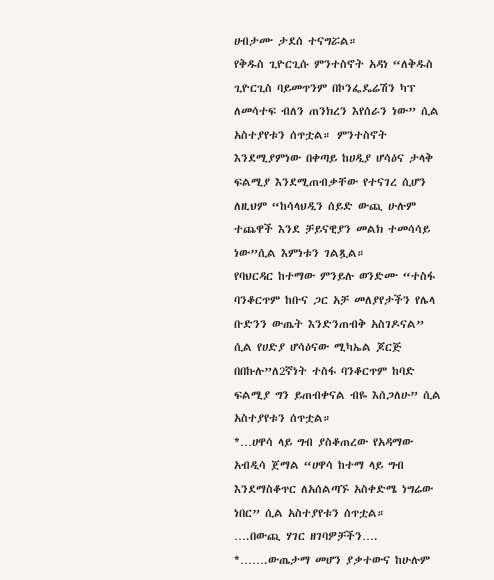ሀብታሙ ታደሰ ተናግሯል።
የቅዱስ ጊዮርጊሱ ምንተስኖት አዳነ “ለቅዱስ ጊዮርጊስ ባይመጥንም በኮንፌዴሬሽን ካፕ ለመሳተፍ ብለን ጠንክረን እየሰራን ነው” ሲል አስተያየቱን ሰጥቷል። ምንተስኖት እንደሚያምነው በቀጣይ ከሀዲያ ሆሳዕና ታላቅ ፍልሚያ እንደሚጠብቃቸው የተናገረ ሲሆን ለዚህም “ከሳላህዲን ሰይድ ውጪ ሁሉም ተጨዋች እንደ ቻይናዊያን መልክ ተመሳሳይ ነው”ሲል እምነቱን ገልጿል።
የባህርዳር ከተማው ምንይሉ ወንድሙ “ተስፋ ባንቆርጥም ከቡና ጋር አቻ መለያየታችን የሌላ ቡድንን ውጤት እንድንጠብቅ አስገዶናል” ሲል የሀድያ ሆሳዕናው ሚካኤል ጆርጅ በበኩሉ”ለ2ኛነት ተስፋ ባንቆርጥም ከባድ ፍልሚያ ግን ይጠብቀናል ብዬ እሰጋለሁ” ሲል አስተያየቱን ሰጥቷል።
*…ሀዋሳ ላይ ግብ ያስቆጠረው የአዳማው አብዲሳ ጀማል “ሀዋሳ ከተማ ላይ ግብ እንደማስቆጥር ለአሰልጣኙ አስቀድሜ ነግሬው ነበር” ሲል አስተያየቱን ሰጥቷል።
….በውጪ ሃገር ዘገባዎቻችን….
*…….ውጤታማ መሆን ያቃተውና ከሁሉም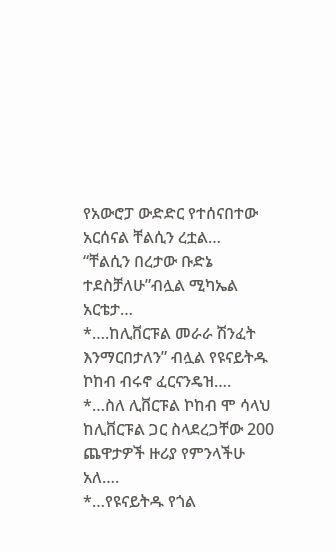የአውሮፓ ውድድር የተሰናበተው አርሰናል ቸልሲን ረቷል…
“ቸልሲን በረታው ቡድኔ ተደስቻለሁ”ብሏል ሚካኤል አርቴታ…
*….ከሊቨርፑል መራራ ሽንፈት እንማርበታለን” ብሏል የዩናይትዱ ኮከብ ብሩኖ ፈርናንዴዝ….
*…ስለ ሊቨርፑል ኮከብ ሞ ሳላህ
ከሊቨርፑል ጋር ስላደረጋቸው 200
ጨዋታዎች ዙሪያ የምንላችሁ አለ….
*…የዩናይትዱ የጎል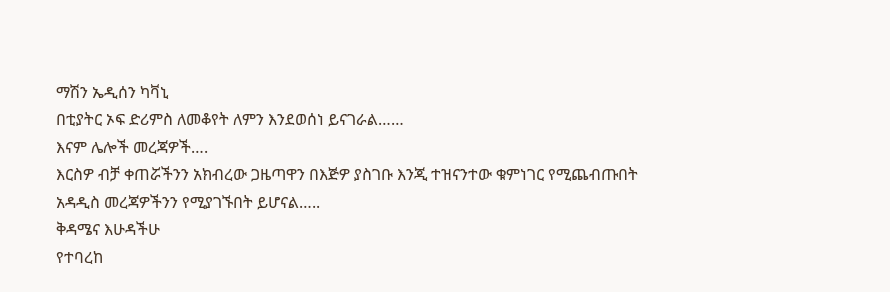ማሽን ኤዲሰን ካቫኒ
በቲያትር ኦፍ ድሪምስ ለመቆየት ለምን እንደወሰነ ይናገራል……
እናም ሌሎች መረጃዎች….
እርስዎ ብቻ ቀጠሯችንን አክብረው ጋዜጣዋን በእጅዎ ያስገቡ እንጂ ተዝናንተው ቁምነገር የሚጨብጡበት አዳዲስ መረጃዎችንን የሚያገኙበት ይሆናል…..
ቅዳሜና እሁዳችሁ
የተባረከ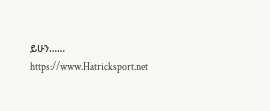ይሁን……
https://www.Hatricksport.net